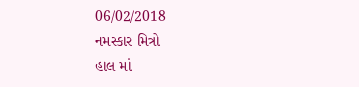06/02/2018
નમસ્કાર મિત્રો
હાલ માં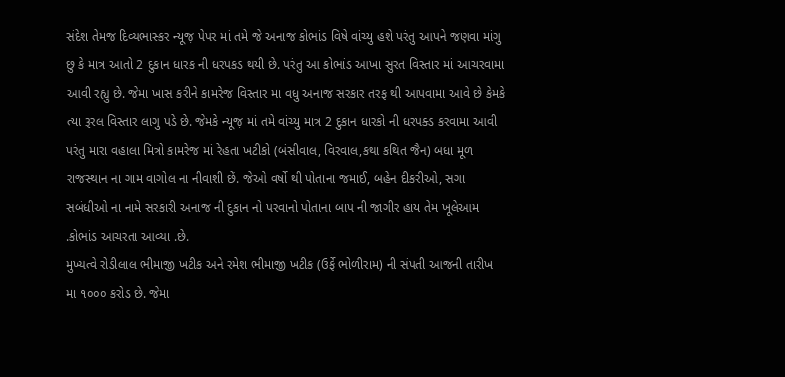સંદેશ તેમજ દિવ્યભાસ્કર ન્યૂજ઼ પેપર માં તમે જે અનાજ કોભાંડ વિષે વાંચ્યુ હશે પરંતુ આપને જણવા માંગુ છુ કે માત્ર આતો 2 દુકાન ધારક ની ધરપકડ થયી છે. પરંતુ આ કોભાંડ આખા સુરત વિસ્તાર માં આચરવામા આવી રહ્યુ છે. જેમા ખાસ કરીને કામરેજ વિસ્તાર મા વધુ અનાજ સરકાર તરફ થી આપવામા આવે છે કેમકે ત્યા રૂરલ વિસ્તાર લાગુ પડે છે. જેમકે ન્યૂજ઼ માં તમે વાંચ્યુ માત્ર 2 દુકાન ધારકો ની ધરપક્ડ કરવામા આવી પરંતુ મારા વહાલા મિત્રો કામરેજ માં રેહતા ખટીકો (બંસીવાલ, વિરવાલ,કથા કથિત જૈન) બધા મૂળ રાજસ્થાન ના ગામ વાગોલ ના નીવાશી છેં. જેઓ વર્ષો થી પોતાના જમાઈ, બહેન દીકરીઓ, સગા સબંધીઓ ના નામે સરકારી અનાજ ની દુકાન નો પરવાનો પોતાના બાપ ની જાગીર હાય તેમ ખૂલેઆમ .કોભાંડ આચરતા આવ્યા .છે.
મુખ્યત્વે રોડીલાલ ભીમાજી ખટીક અને રમેશ ભીમાજી ખટીક (ઉર્ફે ભોળીરામ) ની સંપતી આજની તારીખ મા ૧૦૦૦ કરોડ છે. જેમા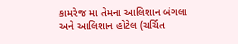કામરેજ મા તેમના આલિશાન બંગલા અને આલિશાન હોટેલ (ચર્ચિત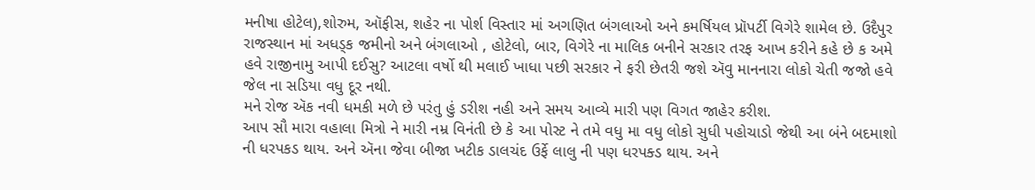મનીષા હોટેલ),શોરુમ, ઑફીસ, શહેર ના પોર્શ વિસ્તાર માં અગણિત બંગલાઓ અને કમર્ષિયલ પ્રૉપર્ટી વિગેરે શામેલ છે. ઉદૈપુર રાજસ્થાન માં અધડ્ક જમીનો અને બંગલાઓ , હોટેલો, બાર, વિગેરે ના માલિક બનીને સરકાર તરફ આખ કરીને કહે છે ક અમે હવે રાજીનામુ આપી દઈસુ? આટલા વર્ષો થી મલાઈ ખાધા પછી સરકાર ને ફરી છેતરી જશે ઍવુ માનનારા લોકો ચેતી જજો હવે જેલ ના સડિયા વધુ દૂર નથી.
મને રોજ ઍક નવી ધમકી મળે છે પરંતુ હું ડરીશ નહી અને સમય આવ્યે મારી પણ વિગત જાહેર કરીશ.
આપ સૌ મારા વહાલા મિત્રો ને મારી નમ્ર વિનંતી છે કે આ પોસ્ટ ને તમે વધુ મા વધુ લોકો સુધી પહોચાડો જેથી આ બંને બદમાશો ની ધરપકડ થાય. અને ઍના જેવા બીજા ખટીક ડાલચંદ ઉર્ફે લાલુ ની પણ ધરપક્ડ થાય. અને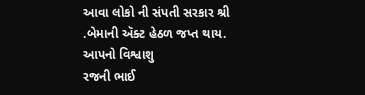આવા લોકો ની સંપતી સરકાર શ્રી .બેમાની ઍક્ટ હેઠળ જપ્ત થાય.
આપનો વિશ્વાશુ
રજની ભાઈ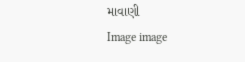માવાણી
Image image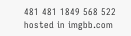481 481 1849 568 522 hosted in imgbb.com